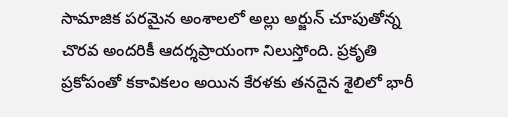సామాజిక పరమైన అంశాలలో అల్లు అర్జున్ చూపుతోన్న చొరవ అందరికీ ఆదర్శప్రాయంగా నిలుస్తోంది. ప్రకృతి ప్రకోపంతో కకావికలం అయిన కేరళకు తనదైన శైలిలో భారీ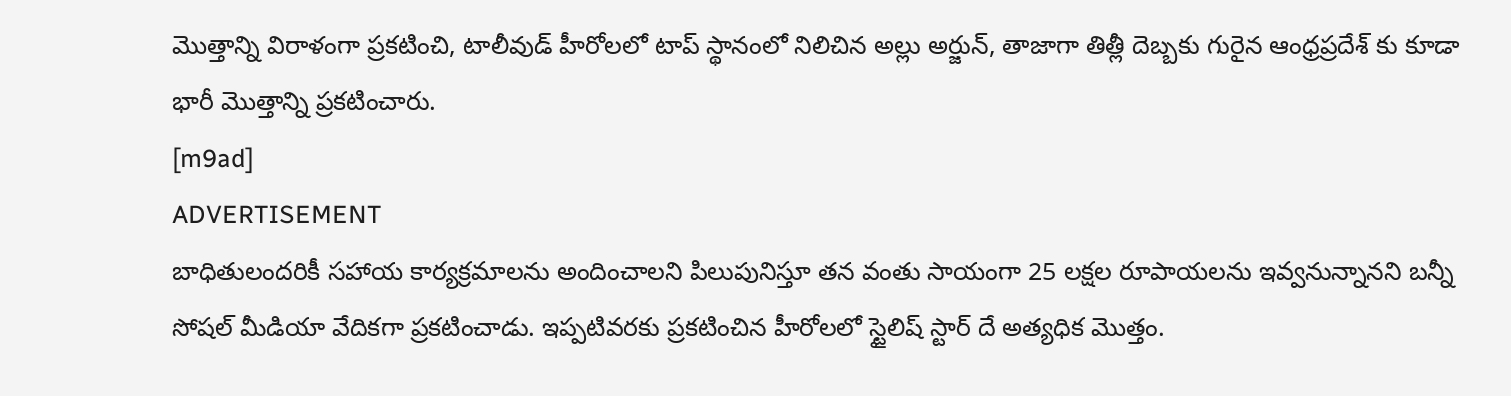మొత్తాన్ని విరాళంగా ప్రకటించి, టాలీవుడ్ హీరోలలో టాప్ స్థానంలో నిలిచిన అల్లు అర్జున్, తాజాగా తిత్లీ దెబ్బకు గురైన ఆంధ్రప్రదేశ్ కు కూడా భారీ మొత్తాన్ని ప్రకటించారు.
[m9ad]
ADVERTISEMENT
బాధితులందరికీ సహాయ కార్యక్రమాలను అందించాలని పిలుపునిస్తూ తన వంతు సాయంగా 25 లక్షల రూపాయలను ఇవ్వనున్నానని బన్నీ సోషల్ మీడియా వేదికగా ప్రకటించాడు. ఇప్పటివరకు ప్రకటించిన హీరోలలో స్టైలిష్ స్టార్ దే అత్యధిక మొత్తం.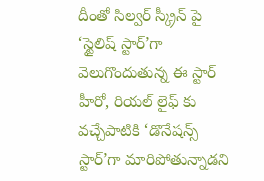దీంతో సిల్వర్ స్క్రీన్ పై ‘స్టైలిష్ స్టార్’గా వెలుగొందుతున్న ఈ స్టార్ హీరో, రియల్ లైఫ్ కు వచ్చేపాటికి ‘డొనేషన్స్ స్టార్’గా మారిపోతున్నాడని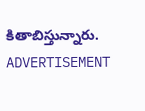కితాబిస్తున్నారు.
ADVERTISEMENT